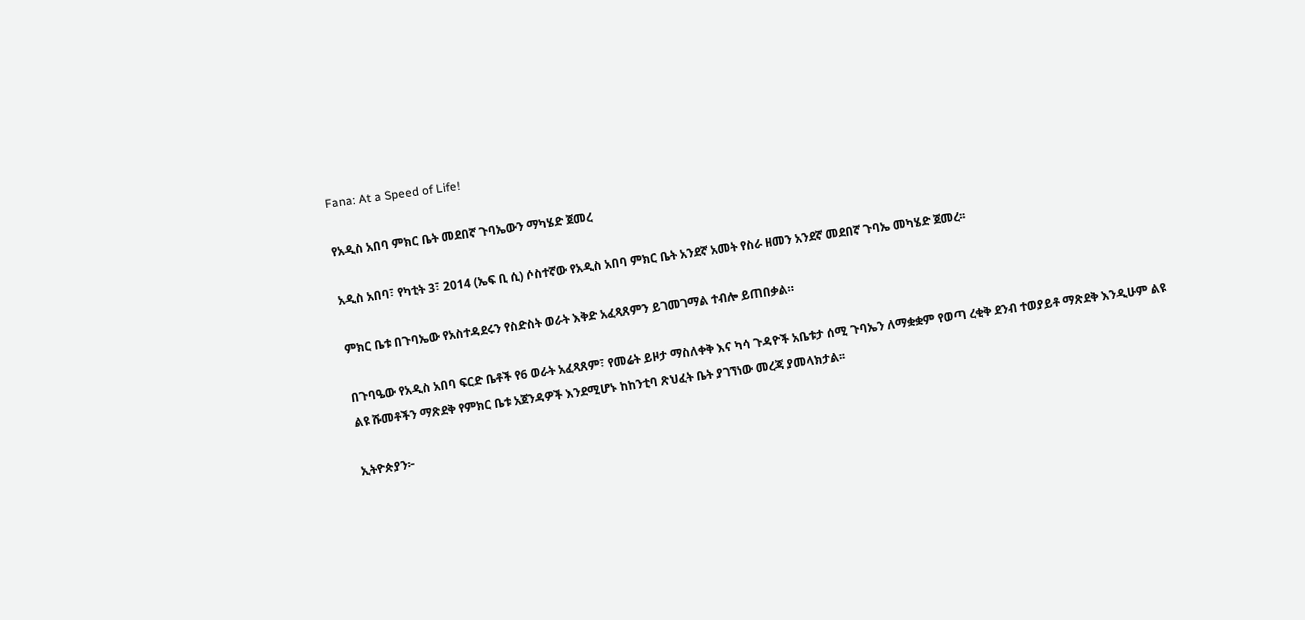Fana: At a Speed of Life!

የአዲስ አበባ ምክር ቤት መደበኛ ጉባኤውን ማካሄድ ጀመረ

አዲስ አበባ፣ የካቲት 3፣ 2014 (ኤፍ ቢ ሲ) ሶስተኛው የአዲስ አበባ ምክር ቤት አንደኛ አመት የስራ ዘመን አንደኛ መደበኛ ጉባኤ መካሄድ ጀመረ፡፡

ምክር ቤቱ በጉባኤው የአስተዳደሩን የስድስት ወራት እቅድ አፈጻጸምን ይገመገማል ተብሎ ይጠበቃል።

በጉባዔው የአዲስ አበባ ፍርድ ቤቶች የ6 ወራት አፈጻጸም፣ የመሬት ይዞታ ማስለቀቅ እና ካሳ ጉዳዮች አቤቱታ ሰሚ ጉባኤን ለማቋቋም የወጣ ረቂቅ ደንብ ተወያይቶ ማጽደቅ እንዲሁም ልዩ ልዩ ሹመቶችን ማጽደቅ የምክር ቤቱ አጀንዳዎች እንደሚሆኑ ከከንቲባ ጽህፈት ቤት ያገኘነው መረጃ ያመላክታል፡፡

ኢትዮጵያን፦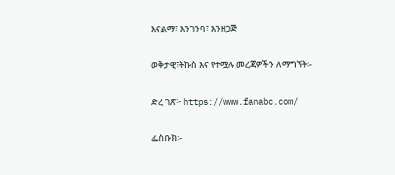እናልማ፣ እንገንባ፣ እንዘጋጅ

ወቅታዊ፣ትኩስ እና የተሟሉ መረጃዎችን ለማግኘት፡-

ድረ ገጽ፦ https://www.fanabc.com/

ፌስቡክ፡-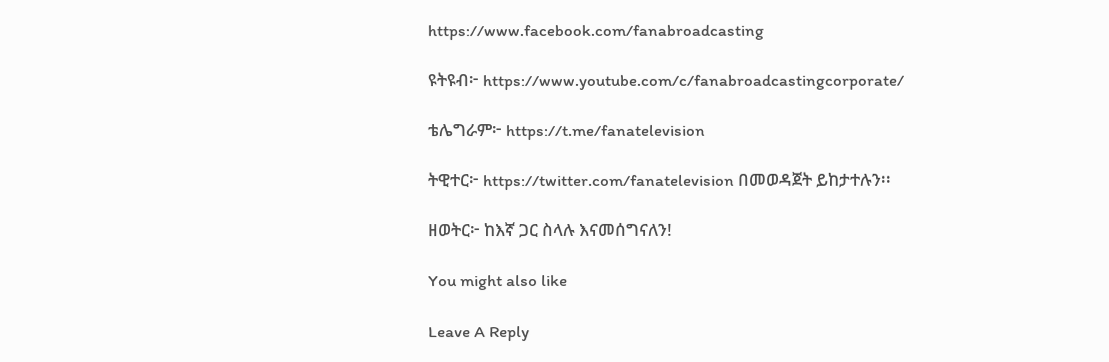https://www.facebook.com/fanabroadcasting

ዩትዩብ፦ https://www.youtube.com/c/fanabroadcastingcorporate/

ቴሌግራም፦ https://t.me/fanatelevision

ትዊተር፦ https://twitter.com/fanatelevision በመወዳጀት ይከታተሉን፡፡

ዘወትር፦ ከእኛ ጋር ስላሉ እናመሰግናለን!

You might also like

Leave A Reply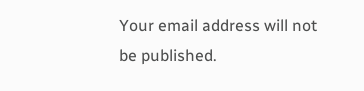Your email address will not be published.